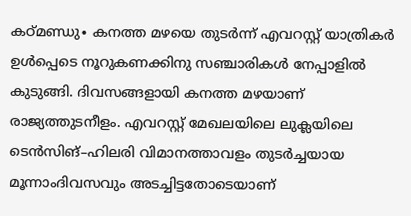കഠ്മണ്ഡു∙ കനത്ത മഴയെ തുടർന്ന് എവറസ്റ്റ് യാത്രികർ ഉൾപ്പെടെ നൂറുകണക്കിനു സഞ്ചാരികൾ നേപ്പാളിൽ കുടുങ്ങി. ദിവസങ്ങളായി കനത്ത മഴയാണ് രാജ്യത്തുടനീളം. എവറസ്റ്റ് മേഖലയിലെ ലുക്ലയിലെ ടെൻസിങ്–ഹിലരി വിമാനത്താവളം തുടർച്ചയായ മൂന്നാംദിവസവും അടച്ചിട്ടതോടെയാണ്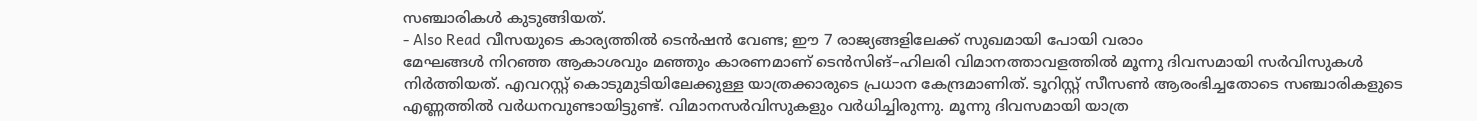സഞ്ചാരികൾ കുടുങ്ങിയത്.
- Also Read വീസയുടെ കാര്യത്തിൽ ടെൻഷൻ വേണ്ട; ഈ 7 രാജ്യങ്ങളിലേക്ക് സുഖമായി പോയി വരാം
മേഘങ്ങൾ നിറഞ്ഞ ആകാശവും മഞ്ഞും കാരണമാണ് ടെൻസിങ്–ഹിലരി വിമാനത്താവളത്തിൽ മൂന്നു ദിവസമായി സർവിസുകൾ നിർത്തിയത്. എവറസ്റ്റ് കൊടുമുടിയിലേക്കുള്ള യാത്രക്കാരുടെ പ്രധാന കേന്ദ്രമാണിത്. ടൂറിസ്റ്റ് സീസൺ ആരംഭിച്ചതോടെ സഞ്ചാരികളുടെ എണ്ണത്തിൽ വർധനവുണ്ടായിട്ടുണ്ട്. വിമാനസർവിസുകളും വർധിച്ചിരുന്നു. മൂന്നു ദിവസമായി യാത്ര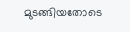മുടങ്ങിയതോടെ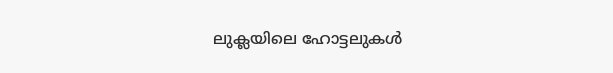ലുക്ലയിലെ ഹോട്ടലുകൾ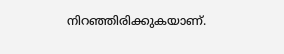നിറഞ്ഞിരിക്കുകയാണ്.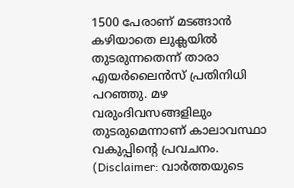1500 പേരാണ് മടങ്ങാൻ കഴിയാതെ ലുക്ലയിൽ തുടരുന്നതെന്ന് താരാ എയർലൈൻസ് പ്രതിനിധി പറഞ്ഞു. മഴ വരുംദിവസങ്ങളിലും തുടരുമെന്നാണ് കാലാവസ്ഥാ വകുപ്പിന്റെ പ്രവചനം.
(Disclaimer: വാർത്തയുടെ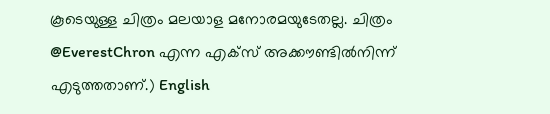കൂടെയുള്ള ചിത്രം മലയാള മനോരമയുടേതല്ല. ചിത്രം @EverestChron എന്ന എക്സ് അക്കൗണ്ടിൽനിന്ന് എടുത്തതാണ്.) English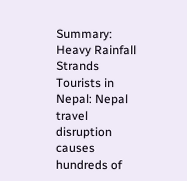Summary:
Heavy Rainfall Strands Tourists in Nepal: Nepal travel disruption causes hundreds of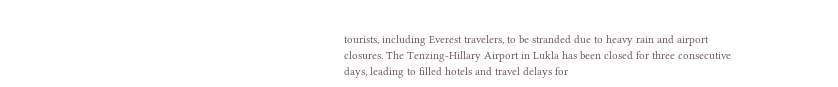tourists, including Everest travelers, to be stranded due to heavy rain and airport closures. The Tenzing-Hillary Airport in Lukla has been closed for three consecutive days, leading to filled hotels and travel delays for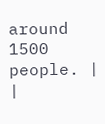around 1500 people. |
|